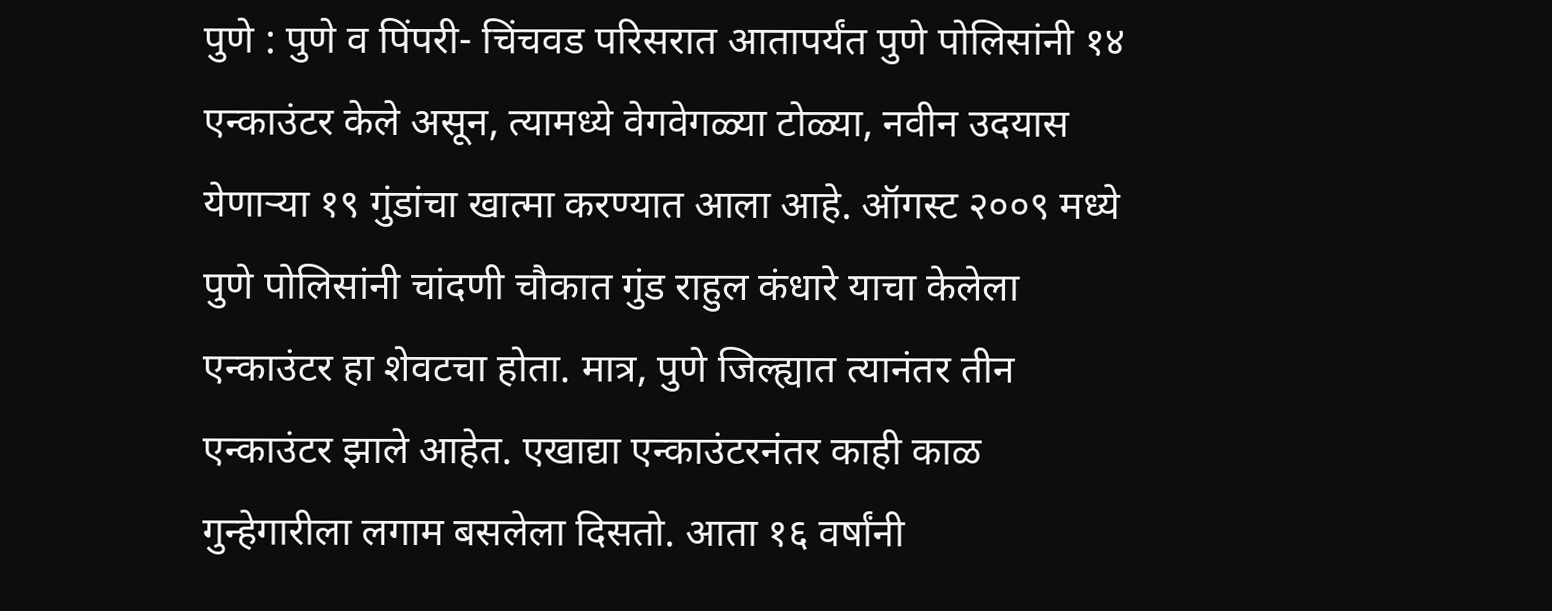पुणे : पुणे व पिंपरी- चिंचवड परिसरात आतापर्यंत पुणे पोलिसांनी १४ एन्काउंटर केले असून, त्यामध्ये वेगवेगळ्या टोळ्या, नवीन उदयास येणाऱ्या १९ गुंडांचा खात्मा करण्यात आला आहे. ऑगस्ट २००९ मध्ये पुणे पोलिसांनी चांदणी चौकात गुंड राहुल कंधारे याचा केलेला एन्काउंटर हा शेवटचा होता. मात्र, पुणे जिल्ह्यात त्यानंतर तीन एन्काउंटर झाले आहेत. एखाद्या एन्काउंटरनंतर काही काळ गुन्हेगारीला लगाम बसलेला दिसतो. आता १६ वर्षांनी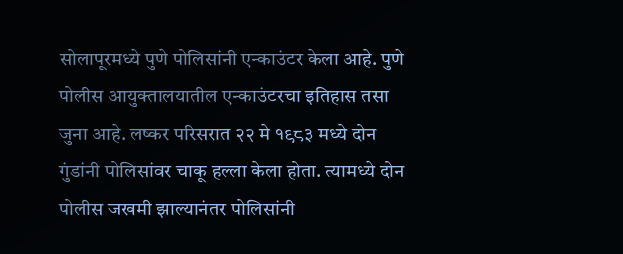सोलापूरमध्ये पुणे पोलिसांनी एन्काउंटर केला आहे. पुणे पोलीस आयुक्तालयातील एन्काउंटरचा इतिहास तसा जुना आहे. लष्कर परिसरात २२ मे १९८३ मध्ये दोन गुंडांनी पोलिसांवर चाकू हल्ला केला होता. त्यामध्ये दोन पोलीस जखमी झाल्यानंतर पोलिसांनी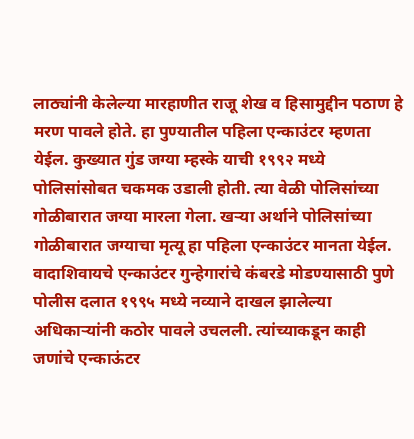लाठ्यांनी केलेल्या मारहाणीत राजू शेख व हिसामुद्दीन पठाण हे मरण पावले होते. हा पुण्यातील पहिला एन्काउंटर म्हणता येईल. कुख्यात गुंड जग्या म्हस्के याची १९९२ मध्ये पोलिसांसोबत चकमक उडाली होती. त्या वेळी पोलिसांच्या गोळीबारात जग्या मारला गेला. खऱ्या अर्थाने पोलिसांच्या गोळीबारात जग्याचा मृत्यू हा पहिला एन्काउंटर मानता येईल. वादाशिवायचे एन्काउंटर गुन्हेगारांचे कंबरडे मोडण्यासाठी पुणे पोलीस दलात १९९५ मध्ये नव्याने दाखल झालेल्या अधिकाऱ्यांनी कठोर पावले उचलली. त्यांच्याकडून काही जणांचे एन्काऊंटर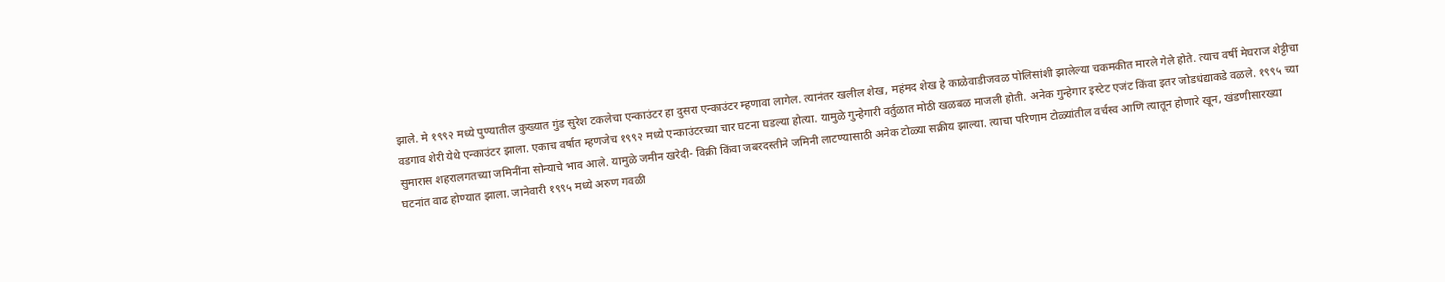झाले. मे १९९२ मध्ये पुण्यातील कुख्यात गुंड सुरेश टकलेचा एन्काउंटर हा दुसरा एन्काउंटर म्हणावा लागेल. त्यानंतर खलील शेख, महंमद शेख हे काळेवाडीजवळ पोलिसांशी झालेल्या चकमकीत मारले गेले होते. त्याच वर्षी मेघराज शेट्टीचा वडगाव शेरी येथे एन्काउंटर झाला. एकाच वर्षात म्हणजेच १९९२ मध्ये एन्काउंटरच्या चार घटना घडल्या होत्या. यामुळे गुन्हेगारी वर्तुळात मोठी खळबळ माजली होती. अनेक गुन्हेगार इस्टेट एजंट किंवा इतर जोडधंद्याकडे वळले. १९९५ च्या सुमारास शहरालगतच्या जमिनींना सोन्याचे भाव आले. यामुळे जमीन खरेदी- विक्री किंवा जबरदस्तीने जमिनी लाटण्यासाठी अनेक टोळ्या सक्रीय झाल्या. त्याचा परिणाम टोळ्यांतील वर्चस्व आणि त्यातून होणारे खून, खंडणीसारख्या घटनांत वाढ होण्यात झाला. जानेवारी १९९५ मध्ये अरुण गवळी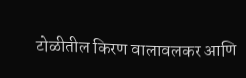टोळीतील किरण वालावलकर आणि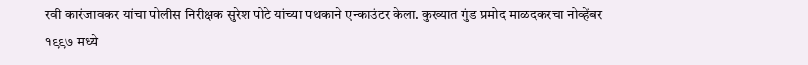रवी कारंजावकर यांचा पोलीस निरीक्षक सुरेश पोटे यांच्या पथकाने एन्काउंटर केला. कुख्यात गुंड प्रमोद माळदकरचा नोव्हेंबर १९९७ मध्ये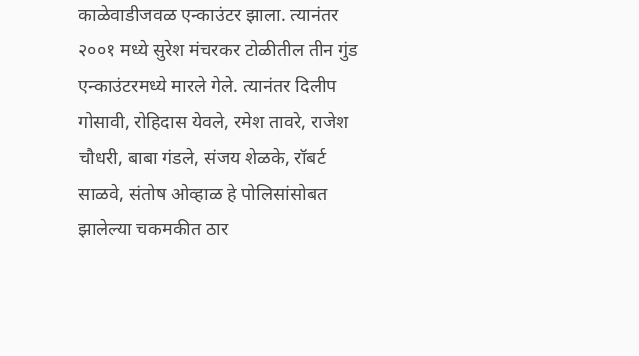काळेवाडीजवळ एन्काउंटर झाला. त्यानंतर २००१ मध्ये सुरेश मंचरकर टोळीतील तीन गुंड एन्काउंटरमध्ये मारले गेले. त्यानंतर दिलीप गोसावी, रोहिदास येवले, रमेश तावरे, राजेश चौधरी, बाबा गंडले, संजय शेळके, रॉबर्ट साळवे, संतोष ओव्हाळ हे पोलिसांसोबत झालेल्या चकमकीत ठार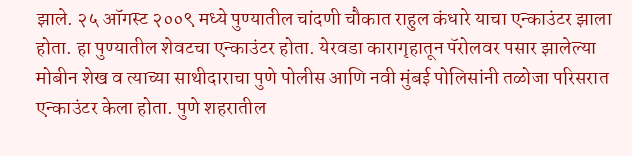झाले. २५ ऑगस्ट २००९ मध्ये पुण्यातील चांदणी चौकात राहुल कंधारे याचा एन्काउंटर झाला होता. हा पुण्यातील शेवटचा एन्काउंटर होता. येरवडा कारागृहातून पॅरोलवर पसार झालेल्या मोबीन शेख व त्याच्या साथीदाराचा पुणे पोलीस आणि नवी मुंबई पोलिसांनी तळोजा परिसरात एन्काउंटर केला होता. पुणे शहरातील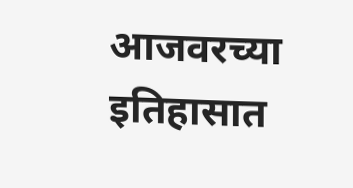आजवरच्या इतिहासात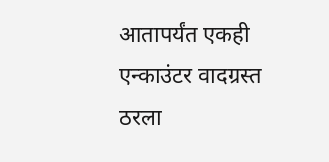आतापर्यंत एकही एन्काउंटर वादग्रस्त ठरला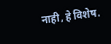नाही, हे विशेष.